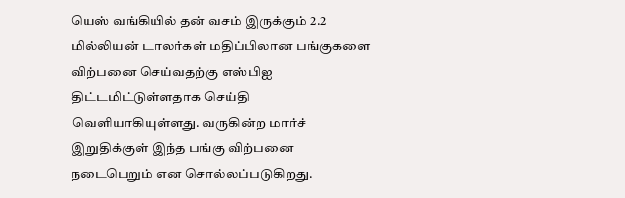யெஸ் வங்கியில் தன் வசம் இருக்கும் 2.2 மில்லியன் டாலர்கள் மதிப்பிலான பங்குகளை விற்பனை செய்வதற்கு எஸ்பிஐ திட்டமிட்டுள்ளதாக செய்தி வெளியாகியுள்ளது. வருகின்ற மார்ச் இறுதிக்குள் இந்த பங்கு விற்பனை நடைபெறும் என சொல்லப்படுகிறது.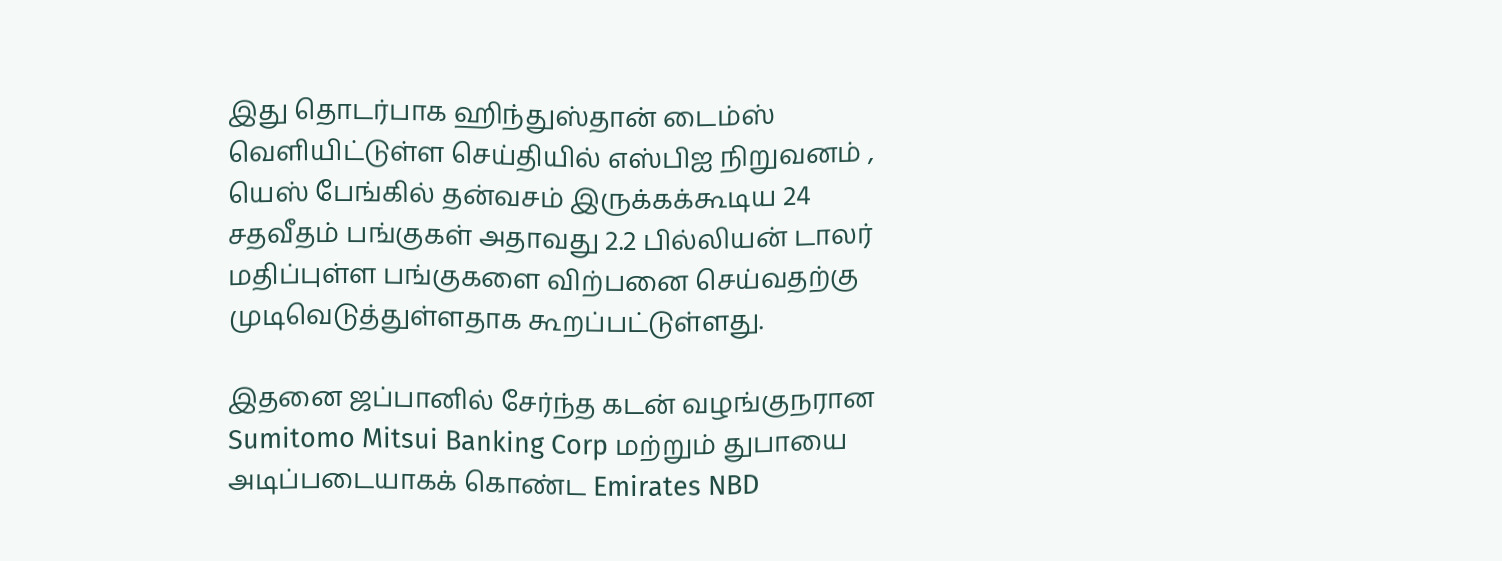இது தொடர்பாக ஹிந்துஸ்தான் டைம்ஸ் வெளியிட்டுள்ள செய்தியில் எஸ்பிஐ நிறுவனம் , யெஸ் பேங்கில் தன்வசம் இருக்கக்கூடிய 24 சதவீதம் பங்குகள் அதாவது 2.2 பில்லியன் டாலர் மதிப்புள்ள பங்குகளை விற்பனை செய்வதற்கு முடிவெடுத்துள்ளதாக கூறப்பட்டுள்ளது.

இதனை ஜப்பானில் சேர்ந்த கடன் வழங்குநரான Sumitomo Mitsui Banking Corp மற்றும் துபாயை அடிப்படையாகக் கொண்ட Emirates NBD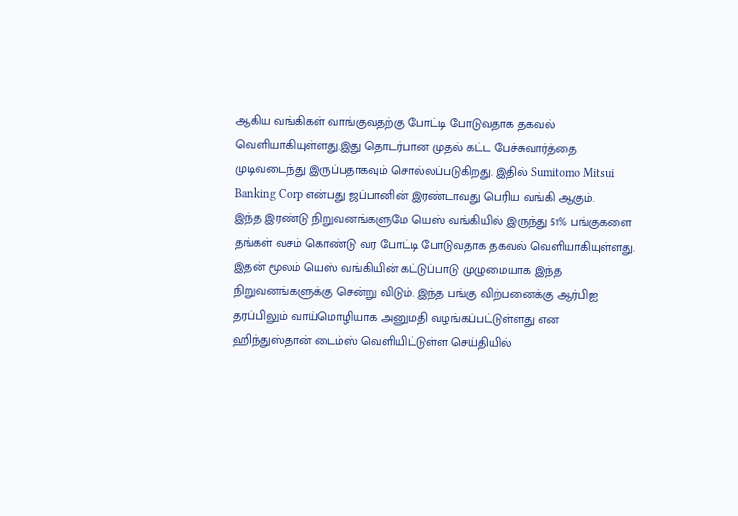ஆகிய வங்கிகள் வாங்குவதற்கு போட்டி போடுவதாக தகவல் வெளியாகியுள்ளது.இது தொடர்பான முதல் கட்ட பேச்சுவார்த்தை முடிவடைந்து இருப்பதாகவும் சொல்லப்படுகிறது. இதில் Sumitomo Mitsui Banking Corp என்பது ஜப்பானின் இரண்டாவது பெரிய வங்கி ஆகும்.
இந்த இரண்டு நிறுவனங்களுமே யெஸ் வங்கியில் இருந்து 51% பங்குகளை தங்கள் வசம் கொண்டு வர போட்டி போடுவதாக தகவல் வெளியாகியுள்ளது. இதன் மூலம் யெஸ் வங்கியின் கட்டுப்பாடு முழுமையாக இந்த நிறுவனங்களுக்கு சென்று விடும். இந்த பங்கு விற்பனைக்கு ஆர்பிஐ தரப்பிலும் வாய்மொழியாக அனுமதி வழங்கப்பட்டுள்ளது என ஹிந்துஸ்தான் டைம்ஸ் வெளியிட்டுள்ள செய்தியில்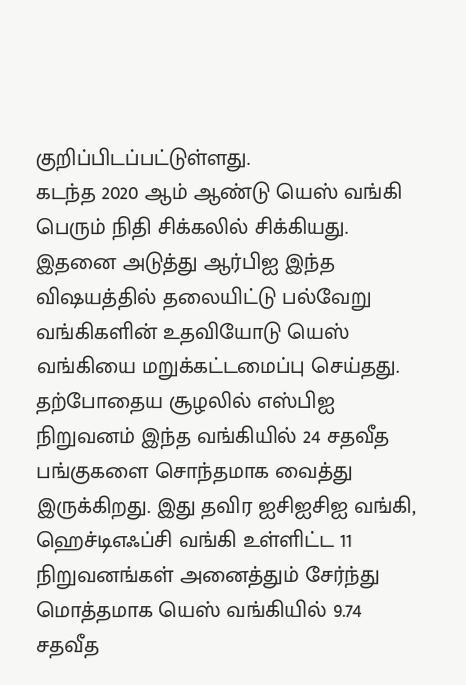குறிப்பிடப்பட்டுள்ளது.
கடந்த 2020 ஆம் ஆண்டு யெஸ் வங்கி பெரும் நிதி சிக்கலில் சிக்கியது. இதனை அடுத்து ஆர்பிஐ இந்த விஷயத்தில் தலையிட்டு பல்வேறு வங்கிகளின் உதவியோடு யெஸ் வங்கியை மறுக்கட்டமைப்பு செய்தது.
தற்போதைய சூழலில் எஸ்பிஐ நிறுவனம் இந்த வங்கியில் 24 சதவீத பங்குகளை சொந்தமாக வைத்து இருக்கிறது. இது தவிர ஐசிஐசிஐ வங்கி, ஹெச்டிஎஃப்சி வங்கி உள்ளிட்ட 11 நிறுவனங்கள் அனைத்தும் சேர்ந்து மொத்தமாக யெஸ் வங்கியில் 9.74 சதவீத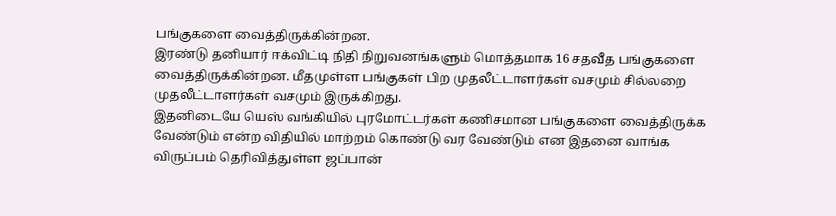பங்குகளை வைத்திருக்கின்றன.
இரண்டு தனியார் ஈக்விட்டி நிதி நிறுவனங்களும் மொத்தமாக 16 சதவீத பங்குகளை வைத்திருக்கின்றன. மீதமுள்ள பங்குகள் பிற முதலீட்டாளர்கள் வசமும் சில்லறை முதலீட்டாளர்கள் வசமும் இருக்கிறது.
இதனிடையே யெஸ் வங்கியில் புரமோட்டர்கள் கணிசமான பங்குகளை வைத்திருக்க வேண்டும் என்ற விதியில் மாற்றம் கொண்டு வர வேண்டும் என இதனை வாங்க விருப்பம் தெரிவித்துள்ள ஜப்பான்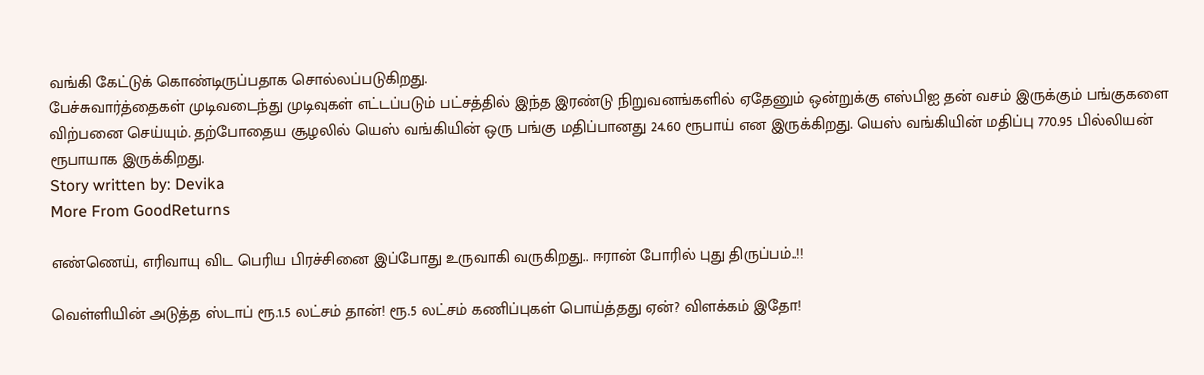வங்கி கேட்டுக் கொண்டிருப்பதாக சொல்லப்படுகிறது.
பேச்சுவார்த்தைகள் முடிவடைந்து முடிவுகள் எட்டப்படும் பட்சத்தில் இந்த இரண்டு நிறுவனங்களில் ஏதேனும் ஒன்றுக்கு எஸ்பிஐ தன் வசம் இருக்கும் பங்குகளை விற்பனை செய்யும். தற்போதைய சூழலில் யெஸ் வங்கியின் ஒரு பங்கு மதிப்பானது 24.60 ரூபாய் என இருக்கிறது. யெஸ் வங்கியின் மதிப்பு 770.95 பில்லியன் ரூபாயாக இருக்கிறது.
Story written by: Devika
More From GoodReturns

எண்ணெய், எரிவாயு விட பெரிய பிரச்சினை இப்போது உருவாகி வருகிறது.. ஈரான் போரில் புது திருப்பம்..!!

வெள்ளியின் அடுத்த ஸ்டாப் ரூ.1.5 லட்சம் தான்! ரூ.5 லட்சம் கணிப்புகள் பொய்த்தது ஏன்? விளக்கம் இதோ!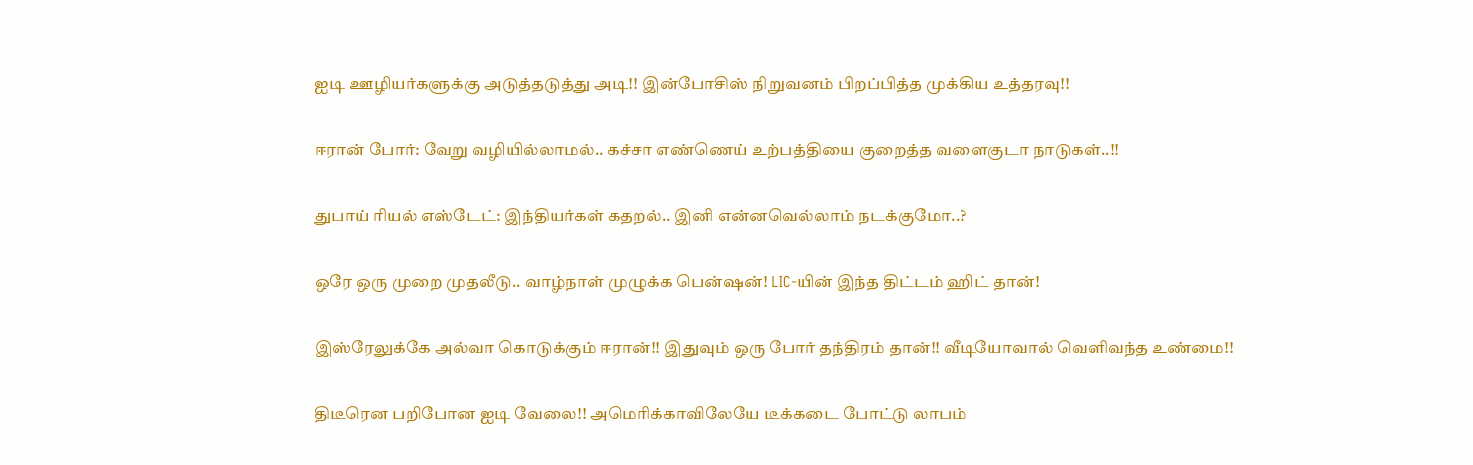ஐடி ஊழியர்களுக்கு அடுத்தடுத்து அடி!! இன்போசிஸ் நிறுவனம் பிறப்பித்த முக்கிய உத்தரவு!!

ஈரான் போர்: வேறு வழியில்லாமல்.. கச்சா எண்ணெய் உற்பத்தியை குறைத்த வளைகுடா நாடுகள்..!!

துபாய் ரியல் எஸ்டேட்: இந்தியர்கள் கதறல்.. இனி என்னவெல்லாம் நடக்குமோ..?

ஒரே ஒரு முறை முதலீடு.. வாழ்நாள் முழுக்க பென்ஷன்! LIC-யின் இந்த திட்டம் ஹிட் தான்!

இஸ்ரேலுக்கே அல்வா கொடுக்கும் ஈரான்!! இதுவும் ஒரு போர் தந்திரம் தான்!! வீடியோவால் வெளிவந்த உண்மை!!

திடீரென பறிபோன ஐடி வேலை!! அமெரிக்காவிலேயே டீக்கடை போட்டு லாபம்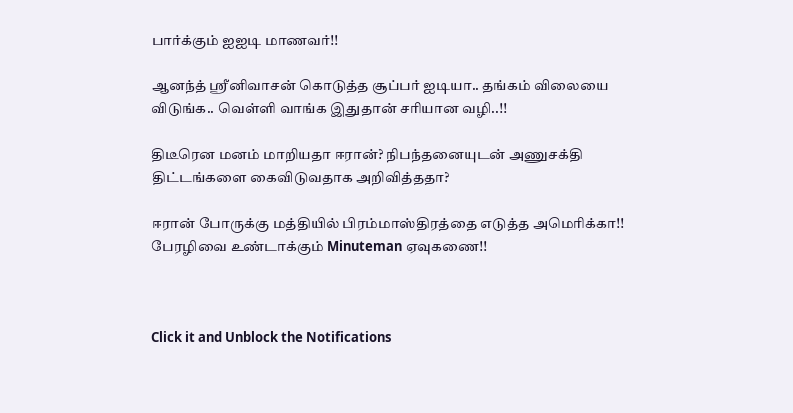பார்க்கும் ஐஐடி மாணவர்!!

ஆனந்த் ஸ்ரீனிவாசன் கொடுத்த சூப்பர் ஐடியா.. தங்கம் விலையை விடுங்க.. வெள்ளி வாங்க இதுதான் சரியான வழி..!!

திடீரென மனம் மாறியதா ஈரான்? நிபந்தனையுடன் அணுசக்தி திட்டங்களை கைவிடுவதாக அறிவித்ததா?

ஈரான் போருக்கு மத்தியில் பிரம்மாஸ்திரத்தை எடுத்த அமெரிக்கா!! பேரழிவை உண்டாக்கும் Minuteman ஏவுகணை!!



Click it and Unblock the Notifications